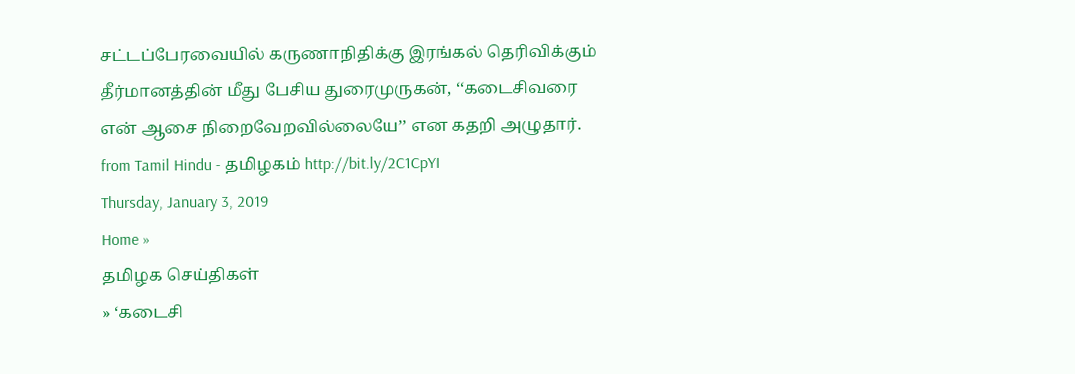சட்டப்பேரவையில் கருணாநிதிக்கு இரங்கல் தெரிவிக்கும் தீர்மானத்தின் மீது பேசிய துரைமுருகன், ‘‘கடைசிவரை என் ஆசை நிறைவேறவில்லையே’’ என கதறி அழுதார்.
from Tamil Hindu - தமிழகம் http://bit.ly/2C1CpYI
Thursday, January 3, 2019
Home »
தமிழக செய்திகள்
» ‘கடைசி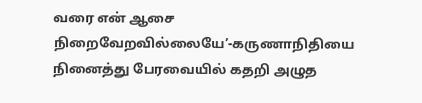வரை என் ஆசை நிறைவேறவில்லையே’-கருணாநிதியை நினைத்து பேரவையில் கதறி அழுத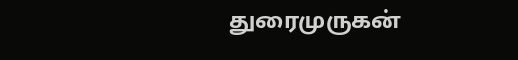துரைமுருகன்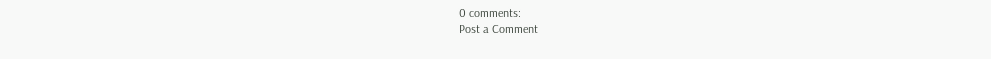0 comments:
Post a Comment